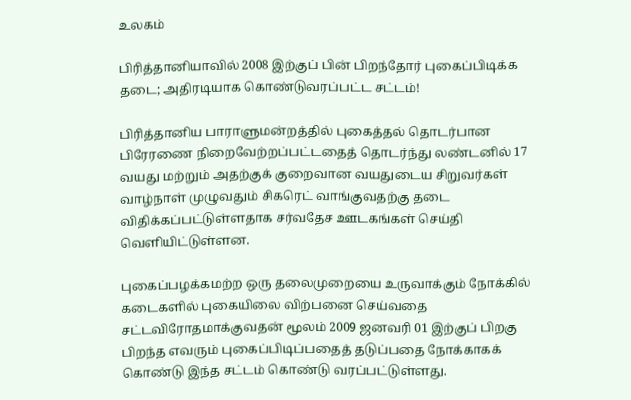உலகம்

பிரித்தானியாவில் 2008 இற்குப் பின் பிறந்தோர் புகைப்பிடிக்க தடை; அதிரடியாக கொண்டுவரப்பட்ட சட்டம்!

பிரித்தானிய பாராளுமன்றத்தில் புகைத்தல் தொடர்பான பிரேரணை நிறைவேற்றப்பட்டதைத் தொடர்ந்து லண்டனில் 17 வயது மற்றும் அதற்குக் குறைவான வயதுடைய சிறுவர்கள் வாழ்நாள் முழுவதும் சிகரெட் வாங்குவதற்கு தடை விதிக்கப்பட்டுள்ளதாக சர்வதேச ஊடகங்கள் செய்தி வெளியிட்டுள்ளன.

புகைப்பழக்கமற்ற ஒரு தலைமுறையை உருவாக்கும் நோக்கில் கடைகளில் புகையிலை விற்பனை செய்வதை சட்டவிரோதமாக்குவதன் மூலம் 2009 ஜனவரி 01 இற்குப் பிறகு பிறந்த எவரும் புகைப்பிடிப்பதைத் தடுப்பதை நோக்காகக் கொண்டு இந்த சட்டம் கொண்டு வரப்பட்டுள்ளது.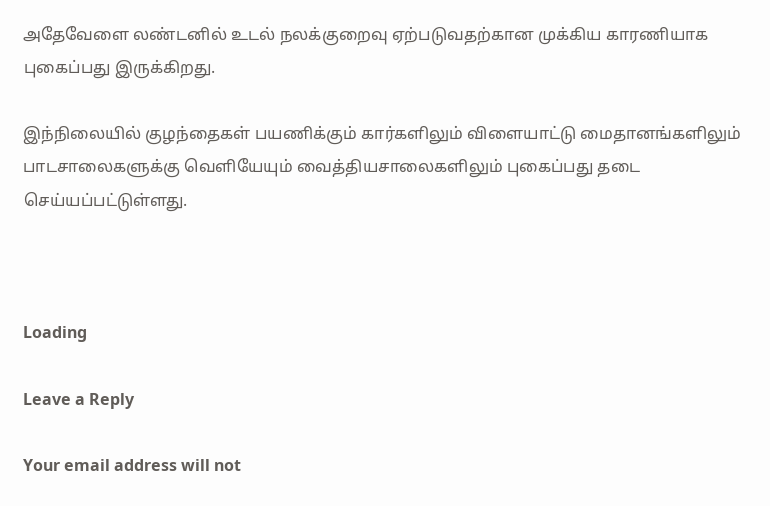அதேவேளை லண்டனில் உடல் நலக்குறைவு ஏற்படுவதற்கான முக்கிய காரணியாக புகைப்பது இருக்கிறது.

இந்நிலையில் குழந்தைகள் பயணிக்கும் கார்களிலும் விளையாட்டு மைதானங்களிலும் பாடசாலைகளுக்கு வெளியேயும் வைத்தியசாலைகளிலும் புகைப்பது தடை செய்யப்பட்டுள்ளது.



Loading

Leave a Reply

Your email address will not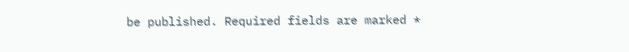be published. Required fields are marked *